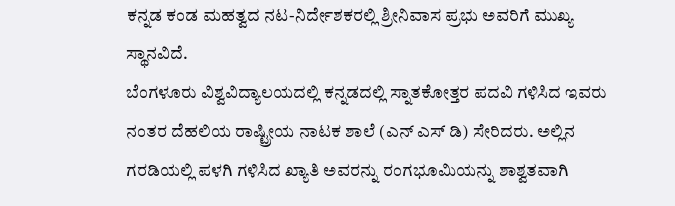ಕನ್ನಡ ಕಂಡ ಮಹತ್ವದ ನಟ-ನಿರ್ದೇಶಕರಲ್ಲಿ ಶ್ರೀನಿವಾಸ ಪ್ರಭು ಅವರಿಗೆ ಮುಖ್ಯ ಸ್ಥಾನವಿದೆ.
ಬೆಂಗಳೂರು ವಿಶ್ವವಿದ್ಯಾಲಯದಲ್ಲಿ ಕನ್ನಡದಲ್ಲಿ ಸ್ನಾತಕೋತ್ತರ ಪದವಿ ಗಳಿಸಿದ ಇವರು ನಂತರ ದೆಹಲಿಯ ರಾಷ್ಟ್ರೀಯ ನಾಟಕ ಶಾಲೆ (ಎನ್ ಎಸ್ ಡಿ) ಸೇರಿದರು. ಅಲ್ಲಿನ ಗರಡಿಯಲ್ಲಿ ಪಳಗಿ ಗಳಿಸಿದ ಖ್ಯಾತಿ ಅವರನ್ನು ರಂಗಭೂಮಿಯನ್ನು ಶಾಶ್ವತವಾಗಿ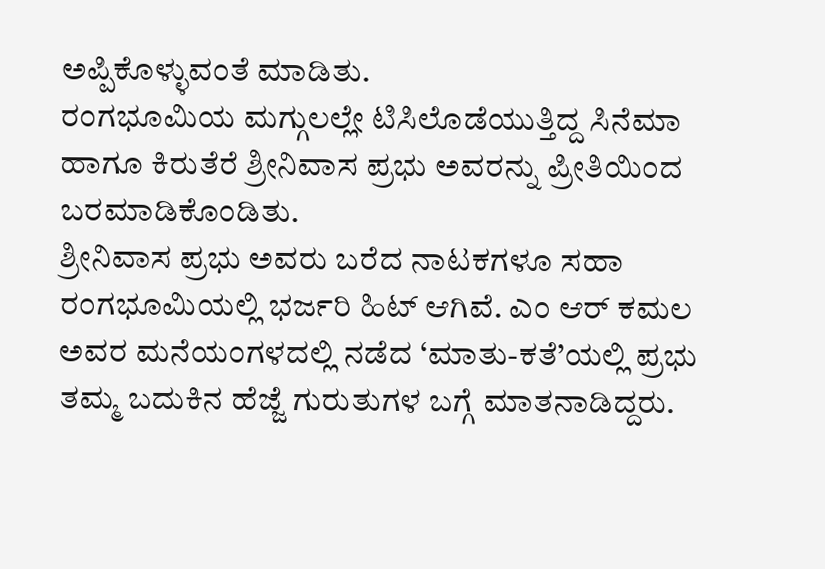ಅಪ್ಪಿಕೊಳ್ಳುವಂತೆ ಮಾಡಿತು.
ರಂಗಭೂಮಿಯ ಮಗ್ಗುಲಲ್ಲೇ ಟಿಸಿಲೊಡೆಯುತ್ತಿದ್ದ ಸಿನೆಮಾ ಹಾಗೂ ಕಿರುತೆರೆ ಶ್ರೀನಿವಾಸ ಪ್ರಭು ಅವರನ್ನು ಪ್ರೀತಿಯಿಂದ ಬರಮಾಡಿಕೊಂಡಿತು.
ಶ್ರೀನಿವಾಸ ಪ್ರಭು ಅವರು ಬರೆದ ನಾಟಕಗಳೂ ಸಹಾ ರಂಗಭೂಮಿಯಲ್ಲಿ ಭರ್ಜರಿ ಹಿಟ್ ಆಗಿವೆ. ಎಂ ಆರ್ ಕಮಲ ಅವರ ಮನೆಯಂಗಳದಲ್ಲಿ ನಡೆದ ‘ಮಾತು-ಕತೆ’ಯಲ್ಲಿ ಪ್ರಭು ತಮ್ಮ ಬದುಕಿನ ಹೆಜ್ಜೆ ಗುರುತುಗಳ ಬಗ್ಗೆ ಮಾತನಾಡಿದ್ದರು.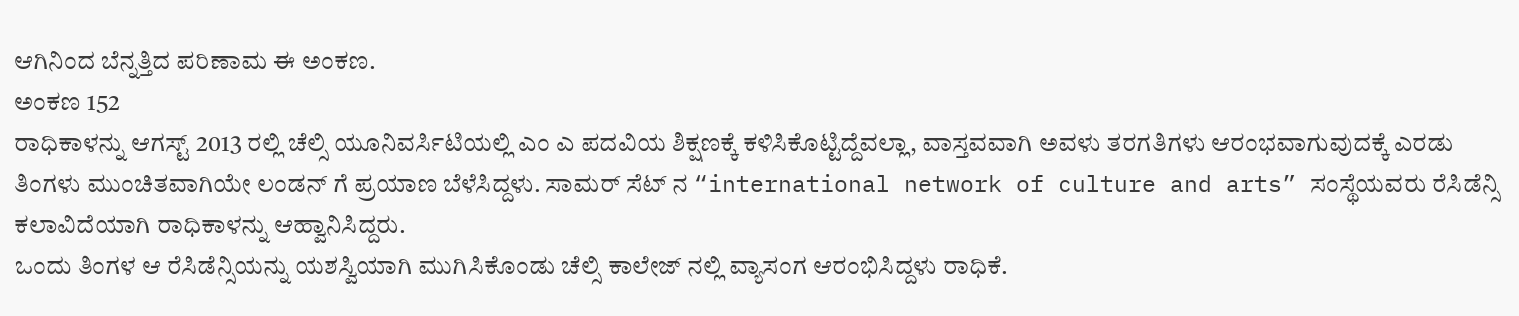ಆಗಿನಿಂದ ಬೆನ್ನತ್ತಿದ ಪರಿಣಾಮ ಈ ಅಂಕಣ.
ಅಂಕಣ 152
ರಾಧಿಕಾಳನ್ನು ಆಗಸ್ಟ್ 2013 ರಲ್ಲಿ ಚೆಲ್ಸಿ ಯೂನಿವರ್ಸಿಟಿಯಲ್ಲಿ ಎಂ ಎ ಪದವಿಯ ಶಿಕ್ಷಣಕ್ಕೆ ಕಳಿಸಿಕೊಟ್ಟಿದ್ದೆವಲ್ಲಾ, ವಾಸ್ತವವಾಗಿ ಅವಳು ತರಗತಿಗಳು ಆರಂಭವಾಗುವುದಕ್ಕೆ ಎರಡು ತಿಂಗಳು ಮುಂಚಿತವಾಗಿಯೇ ಲಂಡನ್ ಗೆ ಪ್ರಯಾಣ ಬೆಳೆಸಿದ್ದಳು. ಸಾಮರ್ ಸೆಟ್ ನ “international network of culture and arts” ಸಂಸ್ಥೆಯವರು ರೆಸಿಡೆನ್ಸಿ ಕಲಾವಿದೆಯಾಗಿ ರಾಧಿಕಾಳನ್ನು ಆಹ್ವಾನಿಸಿದ್ದರು.
ಒಂದು ತಿಂಗಳ ಆ ರೆಸಿಡೆನ್ಸಿಯನ್ನು ಯಶಸ್ವಿಯಾಗಿ ಮುಗಿಸಿಕೊಂಡು ಚೆಲ್ಸಿ ಕಾಲೇಜ್ ನಲ್ಲಿ ವ್ಯಾಸಂಗ ಆರಂಭಿಸಿದ್ದಳು ರಾಧಿಕೆ.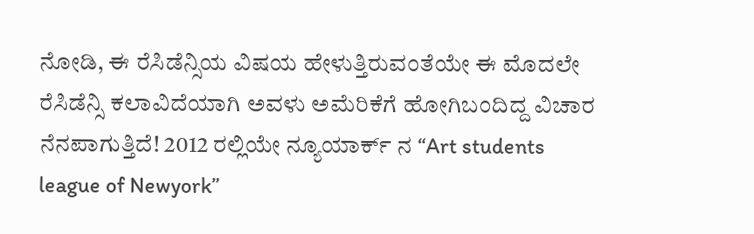ನೋಡಿ, ಈ ರೆಸಿಡೆನ್ಸಿಯ ವಿಷಯ ಹೇಳುತ್ತಿರುವಂತೆಯೇ ಈ ಮೊದಲೇ ರೆಸಿಡೆನ್ಸಿ ಕಲಾವಿದೆಯಾಗಿ ಅವಳು ಅಮೆರಿಕೆಗೆ ಹೋಗಿಬಂದಿದ್ದ ವಿಚಾರ ನೆನಪಾಗುತ್ತಿದೆ! 2012 ರಲ್ಲಿಯೇ ನ್ಯೂಯಾರ್ಕ್ ನ “Art students league of Newyork”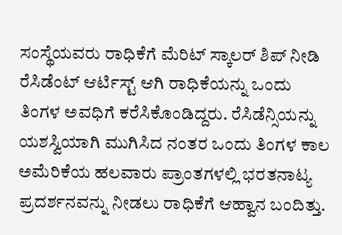ಸಂಸ್ಥೆಯವರು ರಾಧಿಕೆಗೆ ಮೆರಿಟ್ ಸ್ಕಾಲರ್ ಶಿಪ್ ನೀಡಿ ರೆಸಿಡೆಂಟ್ ಆರ್ಟಿಸ್ಟ್ ಆಗಿ ರಾಧಿಕೆಯನ್ನು ಒಂದು ತಿಂಗಳ ಅವಧಿಗೆ ಕರೆಸಿಕೊಂಡಿದ್ದರು. ರೆಸಿಡೆನ್ಸಿಯನ್ನು ಯಶಸ್ವಿಯಾಗಿ ಮುಗಿಸಿದ ನಂತರ ಒಂದು ತಿಂಗಳ ಕಾಲ ಅಮೆರಿಕೆಯ ಹಲವಾರು ಪ್ರಾಂತಗಳಲ್ಲಿ ಭರತನಾಟ್ಯ ಪ್ರದರ್ಶನವನ್ನು ನೀಡಲು ರಾಧಿಕೆಗೆ ಆಹ್ವಾನ ಬಂದಿತ್ತು.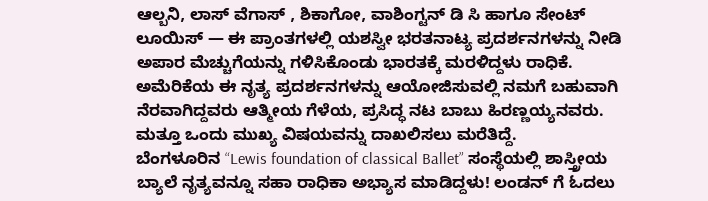ಆಲ್ಬನಿ, ಲಾಸ್ ವೆಗಾಸ್ , ಶಿಕಾಗೋ, ವಾಶಿಂಗ್ಟನ್ ಡಿ ಸಿ ಹಾಗೂ ಸೇಂಟ್ ಲೂಯಿಸ್ — ಈ ಪ್ರಾಂತಗಳಲ್ಲಿ ಯಶಸ್ವೀ ಭರತನಾಟ್ಯ ಪ್ರದರ್ಶನಗಳನ್ನು ನೀಡಿ ಅಪಾರ ಮೆಚ್ಚುಗೆಯನ್ನು ಗಳಿಸಿಕೊಂಡು ಭಾರತಕ್ಕೆ ಮರಳಿದ್ದಳು ರಾಧಿಕೆ. ಅಮೆರಿಕೆಯ ಈ ನೃತ್ಯ ಪ್ರದರ್ಶನಗಳನ್ನು ಆಯೋಜಿಸುವಲ್ಲಿ ನಮಗೆ ಬಹುವಾಗಿ ನೆರವಾಗಿದ್ದವರು ಆತ್ಮೀಯ ಗೆಳೆಯ, ಪ್ರಸಿದ್ಧ ನಟ ಬಾಬು ಹಿರಣ್ಣಯ್ಯನವರು. ಮತ್ತೂ ಒಂದು ಮುಖ್ಯ ವಿಷಯವನ್ನು ದಾಖಲಿಸಲು ಮರೆತಿದ್ದೆ.
ಬೆಂಗಳೂರಿನ “Lewis foundation of classical Ballet” ಸಂಸ್ಥೆಯಲ್ಲಿ ಶಾಸ್ತ್ರೀಯ ಬ್ಯಾಲೆ ನೃತ್ಯವನ್ನೂ ಸಹಾ ರಾಧಿಕಾ ಅಭ್ಯಾಸ ಮಾಡಿದ್ದಳು! ಲಂಡನ್ ಗೆ ಓದಲು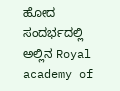ಹೋದ ಸಂದರ್ಭದಲ್ಲಿ ಅಲ್ಲಿನ Royal academy of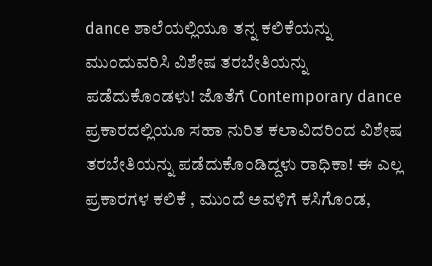dance ಶಾಲೆಯಲ್ಲಿಯೂ ತನ್ನ ಕಲಿಕೆಯನ್ನು ಮುಂದುವರಿಸಿ ವಿಶೇಷ ತರಬೇತಿಯನ್ನು ಪಡೆದುಕೊಂಡಳು! ಜೊತೆಗೆ Contemporary dance ಪ್ರಕಾರದಲ್ಲಿಯೂ ಸಹಾ ನುರಿತ ಕಲಾವಿದರಿಂದ ವಿಶೇಷ ತರಬೇತಿಯನ್ನು ಪಡೆದುಕೊಂಡಿದ್ದಳು ರಾಧಿಕಾ! ಈ ಎಲ್ಲ ಪ್ರಕಾರಗಳ ಕಲಿಕೆ , ಮುಂದೆ ಅವಳಿಗೆ ಕಸಿಗೊಂಡ,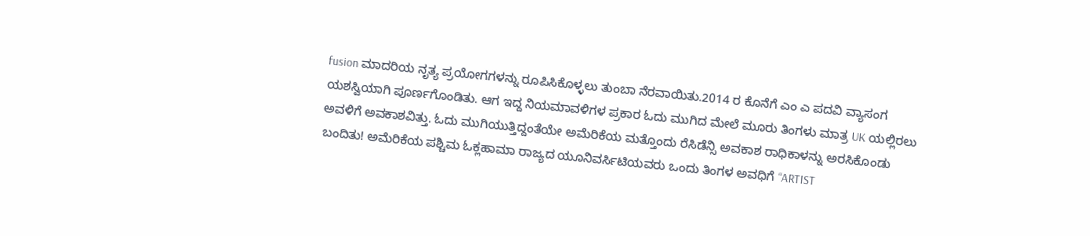fusion ಮಾದರಿಯ ನೃತ್ಯ ಪ್ರಯೋಗಗಳನ್ನು ರೂಪಿಸಿಕೊಳ್ಳಲು ತುಂಬಾ ನೆರವಾಯಿತು.2014 ರ ಕೊನೆಗೆ ಎಂ ಎ ಪದವಿ ವ್ಯಾಸಂಗ ಯಶಸ್ವಿಯಾಗಿ ಪೂರ್ಣಗೊಂಡಿತು. ಆಗ ಇದ್ದ ನಿಯಮಾವಳಿಗಳ ಪ್ರಕಾರ ಓದು ಮುಗಿದ ಮೇಲೆ ಮೂರು ತಿಂಗಳು ಮಾತ್ರ UK ಯಲ್ಲಿರಲು ಅವಳಿಗೆ ಅವಕಾಶವಿತ್ತು. ಓದು ಮುಗಿಯುತ್ತಿದ್ದಂತೆಯೇ ಅಮೆರಿಕೆಯ ಮತ್ತೊಂದು ರೆಸಿಡೆನ್ಸಿ ಅವಕಾಶ ರಾಧಿಕಾಳನ್ನು ಅರಸಿಕೊಂಡು ಬಂದಿತು! ಅಮೆರಿಕೆಯ ಪಶ್ಚಿಮ ಓಕ್ಲಹಾಮಾ ರಾಜ್ಯದ ಯೂನಿವರ್ಸಿಟಿಯವರು ಒಂದು ತಿಂಗಳ ಅವಧಿಗೆ “ARTIST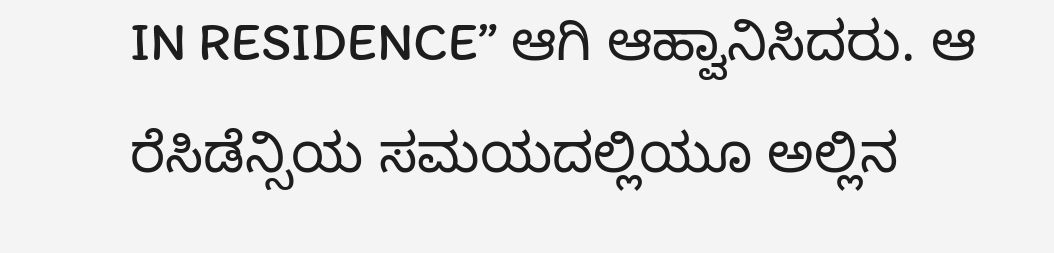IN RESIDENCE” ಆಗಿ ಆಹ್ವಾನಿಸಿದರು. ಆ ರೆಸಿಡೆನ್ಸಿಯ ಸಮಯದಲ್ಲಿಯೂ ಅಲ್ಲಿನ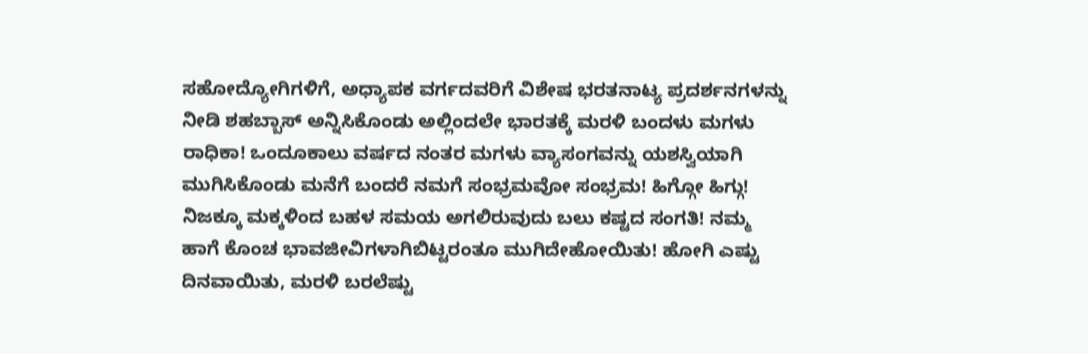ಸಹೋದ್ಯೋಗಿಗಳಿಗೆ, ಅಧ್ಯಾಪಕ ವರ್ಗದವರಿಗೆ ವಿಶೇಷ ಭರತನಾಟ್ಯ ಪ್ರದರ್ಶನಗಳನ್ನು ನೀಡಿ ಶಹಬ್ಬಾಸ್ ಅನ್ನಿಸಿಕೊಂಡು ಅಲ್ಲಿಂದಲೇ ಭಾರತಕ್ಕೆ ಮರಳಿ ಬಂದಳು ಮಗಳು ರಾಧಿಕಾ! ಒಂದೂಕಾಲು ವರ್ಷದ ನಂತರ ಮಗಳು ವ್ಯಾಸಂಗವನ್ನು ಯಶಸ್ವಿಯಾಗಿ ಮುಗಿಸಿಕೊಂಡು ಮನೆಗೆ ಬಂದರೆ ನಮಗೆ ಸಂಭ್ರಮವೋ ಸಂಭ್ರಮ! ಹಿಗ್ಗೋ ಹಿಗ್ಗು! ನಿಜಕ್ಕೂ ಮಕ್ಕಳಿಂದ ಬಹಳ ಸಮಯ ಅಗಲಿರುವುದು ಬಲು ಕಷ್ಟದ ಸಂಗತಿ! ನಮ್ಮ ಹಾಗೆ ಕೊಂಚ ಭಾವಜೀವಿಗಳಾಗಿಬಿಟ್ಟರಂತೂ ಮುಗಿದೇಹೋಯಿತು! ಹೋಗಿ ಎಷ್ಟು ದಿನವಾಯಿತು, ಮರಳಿ ಬರಲೆಷ್ಟು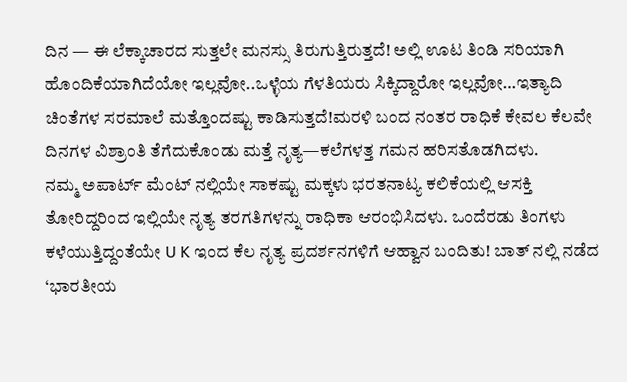ದಿನ — ಈ ಲೆಕ್ಕಾಚಾರದ ಸುತ್ತಲೇ ಮನಸ್ಸು ತಿರುಗುತ್ತಿರುತ್ತದೆ! ಅಲ್ಲಿ ಊಟ ತಿಂಡಿ ಸರಿಯಾಗಿ ಹೊಂದಿಕೆಯಾಗಿದೆಯೋ ಇಲ್ಲವೋ..ಒಳ್ಳೆಯ ಗೆಳತಿಯರು ಸಿಕ್ಕಿದ್ದಾರೋ ಇಲ್ಲವೋ…ಇತ್ಯಾದಿ ಚಿಂತೆಗಳ ಸರಮಾಲೆ ಮತ್ತೊಂದಷ್ಟು ಕಾಡಿಸುತ್ತದೆ!ಮರಳಿ ಬಂದ ನಂತರ ರಾಧಿಕೆ ಕೇವಲ ಕೆಲವೇ ದಿನಗಳ ವಿಶ್ರಾಂತಿ ತೆಗೆದುಕೊಂಡು ಮತ್ತೆ ನೃತ್ಯ—ಕಲೆಗಳತ್ತ ಗಮನ ಹರಿಸತೊಡಗಿದಳು.
ನಮ್ಮ ಅಪಾರ್ಟ್ ಮೆಂಟ್ ನಲ್ಲಿಯೇ ಸಾಕಷ್ಟು ಮಕ್ಕಳು ಭರತನಾಟ್ಯ ಕಲಿಕೆಯಲ್ಲಿ ಆಸಕ್ತಿ ತೋರಿದ್ದರಿಂದ ಇಲ್ಲಿಯೇ ನೃತ್ಯ ತರಗತಿಗಳನ್ನು ರಾಧಿಕಾ ಆರಂಭಿಸಿದಳು. ಒಂದೆರಡು ತಿಂಗಳು ಕಳೆಯುತ್ತಿದ್ದಂತೆಯೇ U K ಇಂದ ಕೆಲ ನೃತ್ಯ ಪ್ರದರ್ಶನಗಳಿಗೆ ಆಹ್ವಾನ ಬಂದಿತು! ಬಾತ್ ನಲ್ಲಿ ನಡೆದ ‘ಭಾರತೀಯ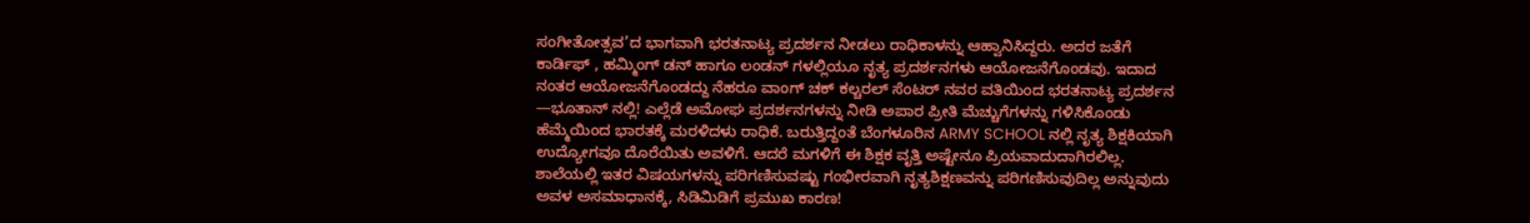ಸಂಗೀತೋತ್ಸವ’ದ ಭಾಗವಾಗಿ ಭರತನಾಟ್ಯ ಪ್ರದರ್ಶನ ನೀಡಲು ರಾಧಿಕಾಳನ್ನು ಆಹ್ವಾನಿಸಿದ್ದರು. ಅದರ ಜತೆಗೆ ಕಾರ್ಡಿಫ್ , ಹಮ್ಮಿಂಗ್ ಡನ್ ಹಾಗೂ ಲಂಡನ್ ಗಳಲ್ಲಿಯೂ ನೃತ್ಯ ಪ್ರದರ್ಶನಗಳು ಆಯೋಜನೆಗೊಂಡವು. ಇದಾದ ನಂತರ ಆಯೋಜನೆಗೊಂಡದ್ದು ನೆಹರೂ ವಾಂಗ್ ಚಕ್ ಕಲ್ಚರಲ್ ಸೆಂಟರ್ ನವರ ವತಿಯಿಂದ ಭರತನಾಟ್ಯ ಪ್ರದರ್ಶನ —ಭೂತಾನ್ ನಲ್ಲಿ! ಎಲ್ಲೆಡೆ ಅಮೋಘ ಪ್ರದರ್ಶನಗಳನ್ನು ನೀಡಿ ಅಪಾರ ಪ್ರೀತಿ ಮೆಚ್ಚುಗೆಗಳನ್ನು ಗಳಿಸಿಕೊಂಡು ಹೆಮ್ಮೆಯಿಂದ ಭಾರತಕ್ಕೆ ಮರಳಿದಳು ರಾಧಿಕೆ. ಬರುತ್ತಿದ್ದಂತೆ ಬೆಂಗಳೂರಿನ ARMY SCHOOL ನಲ್ಲಿ ನೃತ್ಯ ಶಿಕ್ಷಕಿಯಾಗಿ ಉದ್ಯೋಗವೂ ದೊರೆಯಿತು ಅವಳಿಗೆ. ಆದರೆ ಮಗಳಿಗೆ ಈ ಶಿಕ್ಷಕ ವೃತ್ತಿ ಅಷ್ಟೇನೂ ಪ್ರಿಯವಾದುದಾಗಿರಲಿಲ್ಲ.
ಶಾಲೆಯಲ್ಲಿ ಇತರ ವಿಷಯಗಳನ್ನು ಪರಿಗಣಿಸುವಷ್ಟು ಗಂಭೀರವಾಗಿ ನೃತ್ಯಶಿಕ್ಷಣವನ್ನು ಪರಿಗಣಿಸುವುದಿಲ್ಲ ಅನ್ನುವುದು ಅವಳ ಅಸಮಾಧಾನಕ್ಕೆ, ಸಿಡಿಮಿಡಿಗೆ ಪ್ರಮುಖ ಕಾರಣ!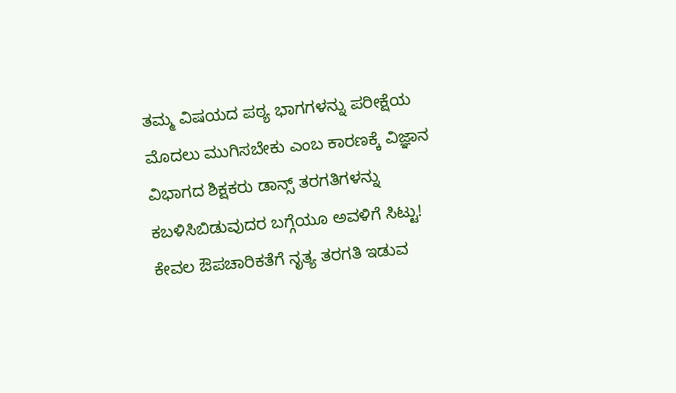ತಮ್ಮ ವಿಷಯದ ಪಠ್ಯ ಭಾಗಗಳನ್ನು ಪರೀಕ್ಷೆಯ ಮೊದಲು ಮುಗಿಸಬೇಕು ಎಂಬ ಕಾರಣಕ್ಕೆ ವಿಜ್ಞಾನ ವಿಭಾಗದ ಶಿಕ್ಷಕರು ಡಾನ್ಸ್ ತರಗತಿಗಳನ್ನು ಕಬಳಿಸಿಬಿಡುವುದರ ಬಗ್ಗೆಯೂ ಅವಳಿಗೆ ಸಿಟ್ಟು! ಕೇವಲ ಔಪಚಾರಿಕತೆಗೆ ನೃತ್ಯ ತರಗತಿ ಇಡುವ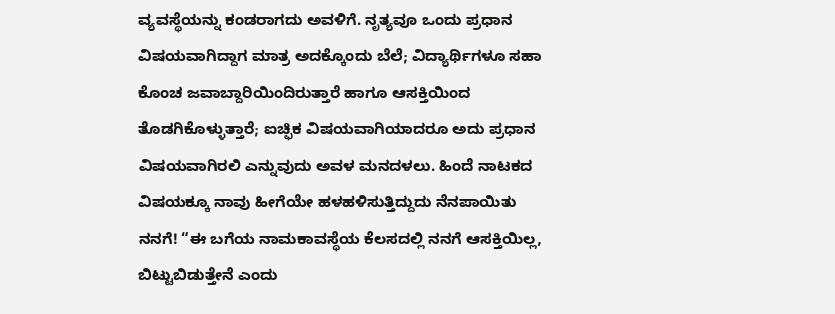ವ್ಯವಸ್ಥೆಯನ್ನು ಕಂಡರಾಗದು ಅವಳಿಗೆ. ನೃತ್ಯವೂ ಒಂದು ಪ್ರಧಾನ ವಿಷಯವಾಗಿದ್ದಾಗ ಮಾತ್ರ ಅದಕ್ಕೊಂದು ಬೆಲೆ; ವಿದ್ಯಾರ್ಥಿಗಳೂ ಸಹಾ ಕೊಂಚ ಜವಾಬ್ದಾರಿಯಿಂದಿರುತ್ತಾರೆ ಹಾಗೂ ಆಸಕ್ತಿಯಿಂದ ತೊಡಗಿಕೊಳ್ಳುತ್ತಾರೆ; ಐಚ್ಫಿಕ ವಿಷಯವಾಗಿಯಾದರೂ ಅದು ಪ್ರಧಾನ ವಿಷಯವಾಗಿರಲಿ ಎನ್ನುವುದು ಅವಳ ಮನದಳಲು. ಹಿಂದೆ ನಾಟಕದ ವಿಷಯಕ್ಕೂ ನಾವು ಹೀಗೆಯೇ ಹಳಹಳಿಸುತ್ತಿದ್ದುದು ನೆನಪಾಯಿತು ನನಗೆ! “ಈ ಬಗೆಯ ನಾಮಕಾವಸ್ಥೆಯ ಕೆಲಸದಲ್ಲಿ ನನಗೆ ಆಸಕ್ತಿಯಿಲ್ಲ, ಬಿಟ್ಟುಬಿಡುತ್ತೇನೆ ಎಂದು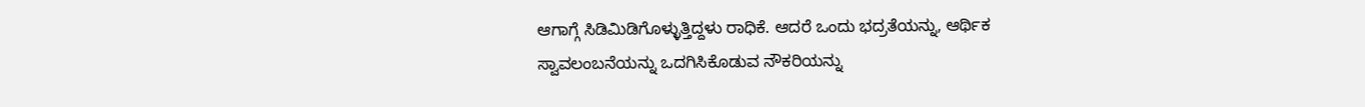ಆಗಾಗ್ಗೆ ಸಿಡಿಮಿಡಿಗೊಳ್ಳುತ್ತಿದ್ದಳು ರಾಧಿಕೆ. ಆದರೆ ಒಂದು ಭದ್ರತೆಯನ್ನು, ಆರ್ಥಿಕ ಸ್ವಾವಲಂಬನೆಯನ್ನು ಒದಗಿಸಿಕೊಡುವ ನೌಕರಿಯನ್ನು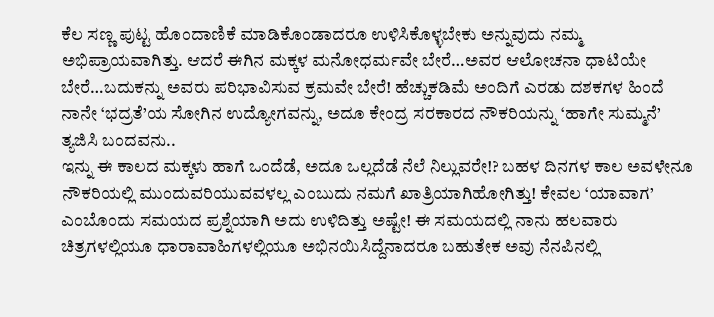ಕೆಲ ಸಣ್ಣ ಪುಟ್ಟ ಹೊಂದಾಣಿಕೆ ಮಾಡಿಕೊಂಡಾದರೂ ಉಳಿಸಿಕೊಳ್ಳಬೇಕು ಅನ್ನುವುದು ನಮ್ಮ ಅಭಿಪ್ರಾಯವಾಗಿತ್ತು. ಆದರೆ ಈಗಿನ ಮಕ್ಕಳ ಮನೋಧರ್ಮವೇ ಬೇರೆ…ಅವರ ಆಲೋಚನಾ ಧಾಟಿಯೇ ಬೇರೆ…ಬದುಕನ್ನು ಅವರು ಪರಿಭಾವಿಸುವ ಕ್ರಮವೇ ಬೇರೆ! ಹೆಚ್ಚುಕಡಿಮೆ ಅಂದಿಗೆ ಎರಡು ದಶಕಗಳ ಹಿಂದೆ ನಾನೇ ‘ಭದ್ರತೆ’ಯ ಸೋಗಿನ ಉದ್ಯೋಗವನ್ನು, ಅದೂ ಕೇಂದ್ರ ಸರಕಾರದ ನೌಕರಿಯನ್ನು ‘ಹಾಗೇ ಸುಮ್ಮನೆ’ ತ್ಯಜಿಸಿ ಬಂದವನು..
ಇನ್ನು ಈ ಕಾಲದ ಮಕ್ಕಳು ಹಾಗೆ ಒಂದೆಡೆ, ಅದೂ ಒಲ್ಲದೆಡೆ ನೆಲೆ ನಿಲ್ಲುವರೇ!? ಬಹಳ ದಿನಗಳ ಕಾಲ ಅವಳೇನೂ ನೌಕರಿಯಲ್ಲಿ ಮುಂದುವರಿಯುವವಳಲ್ಲ ಎಂಬುದು ನಮಗೆ ಖಾತ್ರಿಯಾಗಿಹೋಗಿತ್ತು! ಕೇವಲ ‘ಯಾವಾಗ’ ಎಂಬೊಂದು ಸಮಯದ ಪ್ರಶ್ನೆಯಾಗಿ ಅದು ಉಳಿದಿತ್ತು ಅಷ್ಟೇ! ಈ ಸಮಯದಲ್ಲಿ ನಾನು ಹಲವಾರು ಚಿತ್ರಗಳಲ್ಲಿಯೂ ಧಾರಾವಾಹಿಗಳಲ್ಲಿಯೂ ಅಭಿನಯಿಸಿದ್ದೆನಾದರೂ ಬಹುತೇಕ ಅವು ನೆನಪಿನಲ್ಲಿ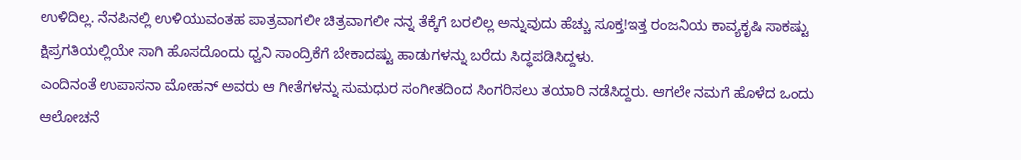ಉಳಿದಿಲ್ಲ. ನೆನಪಿನಲ್ಲಿ ಉಳಿಯುವಂತಹ ಪಾತ್ರವಾಗಲೀ ಚಿತ್ರವಾಗಲೀ ನನ್ನ ತೆಕ್ಕೆಗೆ ಬರಲಿಲ್ಲ ಅನ್ನುವುದು ಹೆಚ್ಚು ಸೂಕ್ತ!ಇತ್ತ ರಂಜನಿಯ ಕಾವ್ಯಕೃಷಿ ಸಾಕಷ್ಟು ಕ್ಷಿಪ್ರಗತಿಯಲ್ಲಿಯೇ ಸಾಗಿ ಹೊಸದೊಂದು ಧ್ವನಿ ಸಾಂದ್ರಿಕೆಗೆ ಬೇಕಾದಷ್ಟು ಹಾಡುಗಳನ್ನು ಬರೆದು ಸಿದ್ಧಪಡಿಸಿದ್ದಳು.
ಎಂದಿನಂತೆ ಉಪಾಸನಾ ಮೋಹನ್ ಅವರು ಆ ಗೀತೆಗಳನ್ನು ಸುಮಧುರ ಸಂಗೀತದಿಂದ ಸಿಂಗರಿಸಲು ತಯಾರಿ ನಡೆಸಿದ್ದರು. ಆಗಲೇ ನಮಗೆ ಹೊಳೆದ ಒಂದು ಆಲೋಚನೆ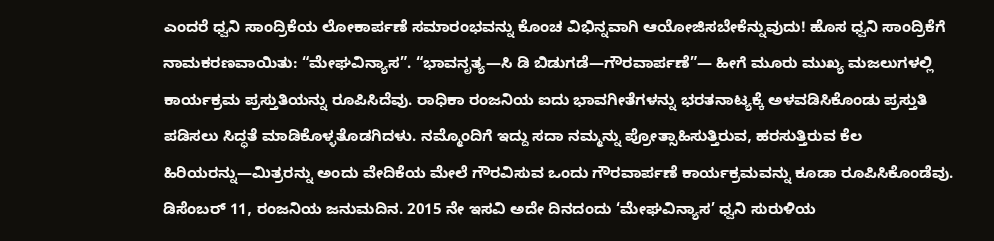ಎಂದರೆ ಧ್ವನಿ ಸಾಂದ್ರಿಕೆಯ ಲೋಕಾರ್ಪಣೆ ಸಮಾರಂಭವನ್ನು ಕೊಂಚ ವಿಭಿನ್ನವಾಗಿ ಆಯೋಜಿಸಬೇಕೆನ್ನುವುದು! ಹೊಸ ಧ್ವನಿ ಸಾಂದ್ರಿಕೆಗೆ ನಾಮಕರಣವಾಯಿತು: “ಮೇಘವಿನ್ಯಾಸ”. “ಭಾವನೃತ್ಯ—ಸಿ ಡಿ ಬಿಡುಗಡೆ—ಗೌರವಾರ್ಪಣೆ”— ಹೀಗೆ ಮೂರು ಮುಖ್ಯ ಮಜಲುಗಳಲ್ಲಿ ಕಾರ್ಯಕ್ರಮ ಪ್ರಸ್ತುತಿಯನ್ನು ರೂಪಿಸಿದೆವು. ರಾಧಿಕಾ ರಂಜನಿಯ ಐದು ಭಾವಗೀತೆಗಳನ್ನು ಭರತನಾಟ್ಯಕ್ಕೆ ಅಳವಡಿಸಿಕೊಂಡು ಪ್ರಸ್ತುತಿ ಪಡಿಸಲು ಸಿದ್ಧತೆ ಮಾಡಿಕೊಳ್ಳತೊಡಗಿದಳು. ನಮ್ಮೊಂದಿಗೆ ಇದ್ದು ಸದಾ ನಮ್ಮನ್ನು ಪ್ರೋತ್ಸಾಹಿಸುತ್ತಿರುವ, ಹರಸುತ್ತಿರುವ ಕೆಲ ಹಿರಿಯರನ್ನು—ಮಿತ್ರರನ್ನು ಅಂದು ವೇದಿಕೆಯ ಮೇಲೆ ಗೌರವಿಸುವ ಒಂದು ಗೌರವಾರ್ಪಣೆ ಕಾರ್ಯಕ್ರಮವನ್ನು ಕೂಡಾ ರೂಪಿಸಿಕೊಂಡೆವು.
ಡಿಸೆಂಬರ್ 11, ರಂಜನಿಯ ಜನುಮದಿನ. 2015 ನೇ ಇಸವಿ ಅದೇ ದಿನದಂದು ‘ಮೇಘವಿನ್ಯಾಸ’ ಧ್ವನಿ ಸುರುಳಿಯ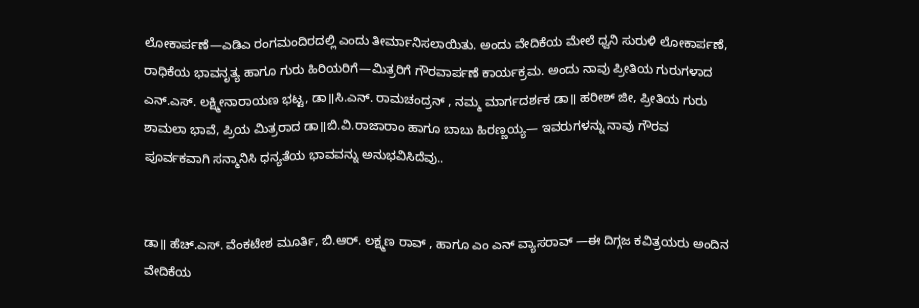ಲೋಕಾರ್ಪಣೆ—ಎಡಿಎ ರಂಗಮಂದಿರದಲ್ಲಿ ಎಂದು ತೀರ್ಮಾನಿಸಲಾಯಿತು. ಅಂದು ವೇದಿಕೆಯ ಮೇಲೆ ಧ್ವನಿ ಸುರುಳಿ ಲೋಕಾರ್ಪಣೆ, ರಾಧಿಕೆಯ ಭಾವನೃತ್ಯ ಹಾಗೂ ಗುರು ಹಿರಿಯರಿಗೆ—ಮಿತ್ರರಿಗೆ ಗೌರವಾರ್ಪಣೆ ಕಾರ್ಯಕ್ರಮ. ಅಂದು ನಾವು ಪ್ರೀತಿಯ ಗುರುಗಳಾದ ಎನ್.ಎಸ್. ಲಕ್ಷ್ಮೀನಾರಾಯಣ ಭಟ್ಟ, ಡಾ॥ಸಿ.ಎನ್. ರಾಮಚಂದ್ರನ್ , ನಮ್ಮ ಮಾರ್ಗದರ್ಶಕ ಡಾ॥ ಹರೀಶ್ ಜೀ, ಪ್ರೀತಿಯ ಗುರು ಶಾಮಲಾ ಭಾವೆ, ಪ್ರಿಯ ಮಿತ್ರರಾದ ಡಾ॥ಬಿ.ವಿ.ರಾಜಾರಾಂ ಹಾಗೂ ಬಾಬು ಹಿರಣ್ಣಯ್ಯ— ಇವರುಗಳನ್ನು ನಾವು ಗೌರವ ಪೂರ್ವಕವಾಗಿ ಸನ್ಮಾನಿಸಿ ಧನ್ಯತೆಯ ಭಾವವನ್ನು ಅನುಭವಿಸಿದೆವು..


ಡಾ॥ ಹೆಚ್.ಎಸ್. ವೆಂಕಟೇಶ ಮೂರ್ತಿ, ಬಿ.ಆರ್. ಲಕ್ಷ್ಮಣ ರಾವ್ , ಹಾಗೂ ಎಂ ಎನ್ ವ್ಯಾಸರಾವ್ —ಈ ದಿಗ್ಗಜ ಕವಿತ್ರಯರು ಅಂದಿನ ವೇದಿಕೆಯ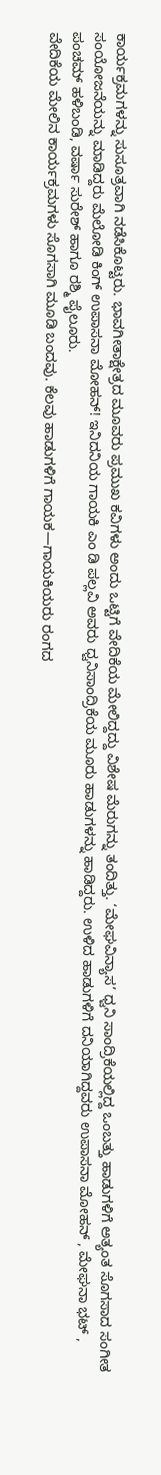ಕಾರ್ಯಕ್ರಮಗಳನ್ನು ಸುಸೂತ್ರವಾಗಿ ನಡೆಸಿಕೊಟ್ಟರು. ಭಾವಗೀತಾಕ್ಷೇತ್ರದ ಮೂವರು ಪ್ರಮುಖ ಕವಿಗಳು ಅಂದು ಒಟ್ಟಿಗೆ ವೇದಿಕೆಯ ಮೇಲಿದ್ದದ್ದು ವಿಶೇಷ ಮೆರುಗನ್ನು ತಂದಿತ್ತು. ‘ಮೇಘವಿನ್ಯಾಸ’ ಧ್ವನಿ ಸಾಂದ್ರಿಕೆಯಲ್ಲಿದ್ದ ಒಂಬತ್ತು ಹಾಡುಗಳಿಗೆ ಅತ್ಯಂತ ಸೊಗಸಾದ ಸಂಗೀತ ಸಂಯೋಜನೆಯನ್ನು ಮಾಡಿದ್ದರು ಮೆಲೋಡಿ ಕಿಂಗ್ ಉಪಾಸನಾ ಮೋಹನ್! ಇನಿದನಿಯ ಗಾಯಕಿ ಎಂ ಡಿ ಪಲ್ಲವಿ ಅವರು ಧ್ವನಿಸಾಂದ್ರಿಕೆಯ ಮೂರು ಹಾಡುಗಳನ್ನು ಹಾಡಿದ್ದರು. ಉಳಿದ ಹಾಡುಗಳಿಗೆ ದನಿಯಾಗಿದ್ದವರು ಉಪಾಸನಾ ಮೋಹನ್ , ಮೇಘನಾ ಭಟ್ , ಪಂಚಮ್ ಹಳಿಬಂಡಿ, ವರ್ಷಾ ಸುರೇಶ್ ಹಾಗೂ ರಶ್ಮಿ ಪೈಲೂರು.
ವೇದಿಕೆಯ ಮೇಲಿನ ಕಾರ್ಯಕ್ರಮಗಳು ಸೊಗಸಾಗಿ ಮೂಡಿ ಬಂದವು. ಕೆಲವು ಹಾಡುಗಳಿಗೆ ಗಾಯಕ—ಗಾಯಕಿಯರು ರಂಗದ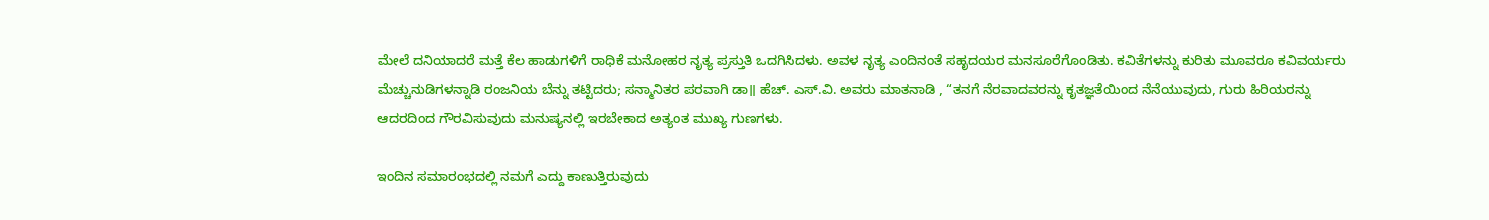ಮೇಲೆ ದನಿಯಾದರೆ ಮತ್ತೆ ಕೆಲ ಹಾಡುಗಳಿಗೆ ರಾಧಿಕೆ ಮನೋಹರ ನೃತ್ಯ ಪ್ರಸ್ತುತಿ ಒದಗಿಸಿದಳು. ಅವಳ ನೃತ್ಯ ಎಂದಿನಂತೆ ಸಹೃದಯರ ಮನಸೂರೆಗೊಂಡಿತು. ಕವಿತೆಗಳನ್ನು ಕುರಿತು ಮೂವರೂ ಕವಿವರ್ಯರು ಮೆಚ್ಚುನುಡಿಗಳನ್ನಾಡಿ ರಂಜನಿಯ ಬೆನ್ನು ತಟ್ಟಿದರು; ಸನ್ಮಾನಿತರ ಪರವಾಗಿ ಡಾ॥ ಹೆಚ್. ಎಸ್.ವಿ. ಅವರು ಮಾತನಾಡಿ , “ತನಗೆ ನೆರವಾದವರನ್ನು ಕೃತಜ್ಞತೆಯಿಂದ ನೆನೆಯುವುದು, ಗುರು ಹಿರಿಯರನ್ನು ಆದರದಿಂದ ಗೌರವಿಸುವುದು ಮನುಷ್ಯನಲ್ಲಿ ಇರಬೇಕಾದ ಅತ್ಯಂತ ಮುಖ್ಯ ಗುಣಗಳು.

ಇಂದಿನ ಸಮಾರಂಭದಲ್ಲಿ ನಮಗೆ ಎದ್ದು ಕಾಣುತ್ತಿರುವುದು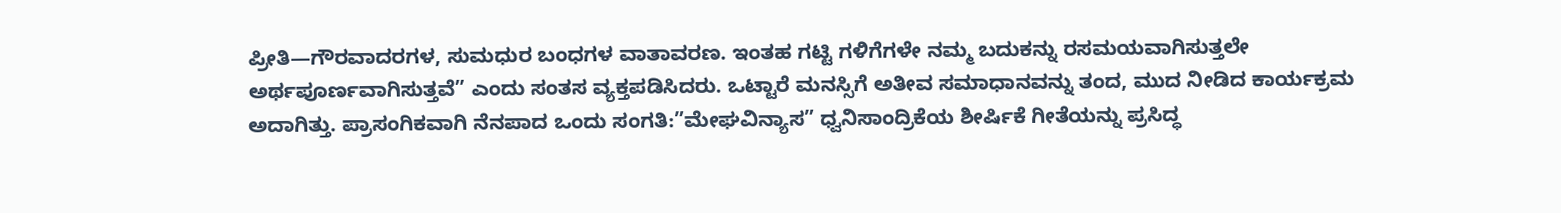ಪ್ರೀತಿ—ಗೌರವಾದರಗಳ, ಸುಮಧುರ ಬಂಧಗಳ ವಾತಾವರಣ. ಇಂತಹ ಗಟ್ಟಿ ಗಳಿಗೆಗಳೇ ನಮ್ಮ ಬದುಕನ್ನು ರಸಮಯವಾಗಿಸುತ್ತಲೇ ಅರ್ಥಪೂರ್ಣವಾಗಿಸುತ್ತವೆ” ಎಂದು ಸಂತಸ ವ್ಯಕ್ತಪಡಿಸಿದರು. ಒಟ್ಟಾರೆ ಮನಸ್ಸಿಗೆ ಅತೀವ ಸಮಾಧಾನವನ್ನು ತಂದ, ಮುದ ನೀಡಿದ ಕಾರ್ಯಕ್ರಮ ಅದಾಗಿತ್ತು. ಪ್ರಾಸಂಗಿಕವಾಗಿ ನೆನಪಾದ ಒಂದು ಸಂಗತಿ:”ಮೇಘವಿನ್ಯಾಸ” ಧ್ವನಿಸಾಂದ್ರಿಕೆಯ ಶೀರ್ಷಿಕೆ ಗೀತೆಯನ್ನು ಪ್ರಸಿದ್ಧ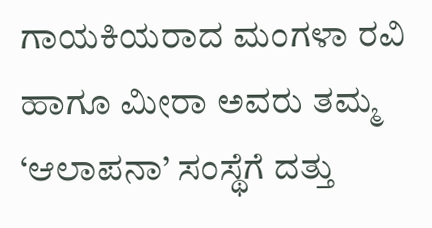ಗಾಯಕಿಯರಾದ ಮಂಗಳಾ ರವಿ ಹಾಗೂ ಮೀರಾ ಅವರು ತಮ್ಮ ‘ಆಲಾಪನಾ’ ಸಂಸ್ಥೆಗೆ ದತ್ತು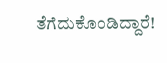ತೆಗೆದುಕೊಂಡಿದ್ದಾರೆ!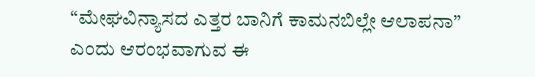“ಮೇಘವಿನ್ಯಾಸದ ಎತ್ತರ ಬಾನಿಗೆ ಕಾಮನಬಿಲ್ಲೇ ಆಲಾಪನಾ” ಎಂದು ಆರಂಭವಾಗುವ ಈ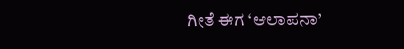ಗೀತೆ ಈಗ ‘ಆಲಾಪನಾ’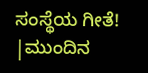ಸಂಸ್ಥೆಯ ಗೀತೆ!
|ಮುಂದಿನ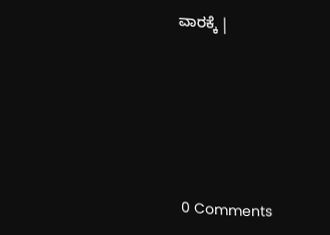ವಾರಕ್ಕೆ |






0 Comments